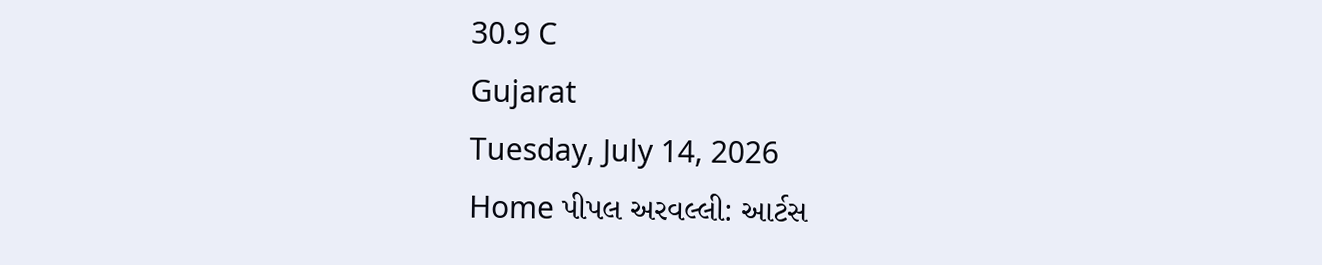30.9 C
Gujarat
Tuesday, July 14, 2026
Home પીપલ અરવલ્લી: આર્ટસ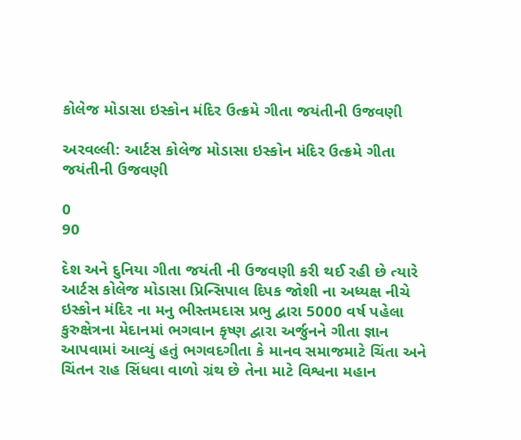કોલેજ મોડાસા ઇસ્કોન મંદિર ઉત્ક્રમે ગીતા જયંતીની ઉજવણી

અરવલ્લી: આર્ટસ કોલેજ મોડાસા ઇસ્કોન મંદિર ઉત્ક્રમે ગીતા જયંતીની ઉજવણી

0
90

દેશ અને દુનિયા ગીતા જયંતી ની ઉજવણી કરી થઈ રહી છે ત્યારે આર્ટસ કોલેજ મોડાસા પ્રિન્સિપાલ દિપક જોશી ના અધ્યક્ષ નીચે ઇસ્કોન મંદિર ના મનુ ભીસ્તમદાસ પ્રભુ દ્વારા 5000 વર્ષ પહેલા કુરુક્ષેત્રના મેદાનમાં ભગવાન કૃષ્ણ દ્વારા અર્જુનને ગીતા જ્ઞાન આપવામાં આવ્યું હતું ભગવદગીતા કે માનવ સમાજમાટે ચિંતા અને ચિંતન રાહ સિંધવા વાળો ગ્રંથ છે તેના માટે વિશ્વના મહાન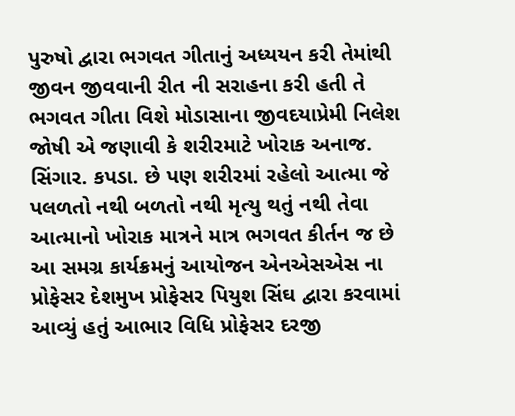પુરુષો દ્વારા ભગવત ગીતાનું અધ્યયન કરી તેમાંથી જીવન જીવવાની રીત ની સરાહના કરી હતી તે ભગવત ગીતા વિશે મોડાસાના જીવદયાપ્રેમી નિલેશ જોષી એ જણાવી કે શરીરમાટે ખોરાક અનાજ. સિંગાર. કપડા. છે પણ શરીરમાં રહેલો આત્મા જે પલળતો નથી બળતો નથી મૃત્યુ થતું નથી તેવા આત્માનો ખોરાક માત્રને માત્ર ભગવત કીર્તન જ છે આ સમગ્ર કાર્યક્રમનું આયોજન એનએસએસ ના પ્રોફેસર દેશમુખ પ્રોફેસર પિયુશ સિંઘ દ્વારા કરવામાં આવ્યું હતું આભાર વિધિ પ્રોફેસર દરજી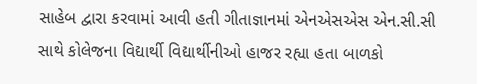સાહેબ દ્વારા કરવામાં આવી હતી ગીતાજ્ઞાનમાં એનએસએસ એન.સી.સી સાથે કોલેજના વિદ્યાર્થી વિદ્યાર્થીનીઓ હાજર રહ્યા હતા બાળકો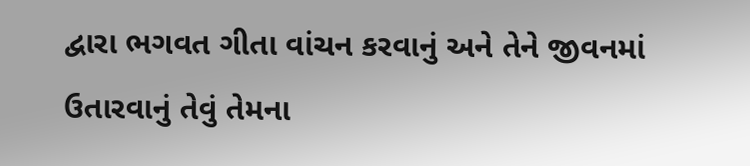દ્વારા ભગવત ગીતા વાંચન કરવાનું અને તેને જીવનમાં ઉતારવાનું તેવું તેમના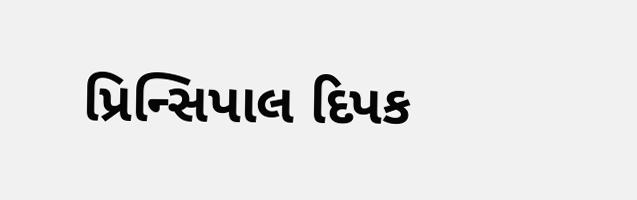પ્રિન્સિપાલ દિપક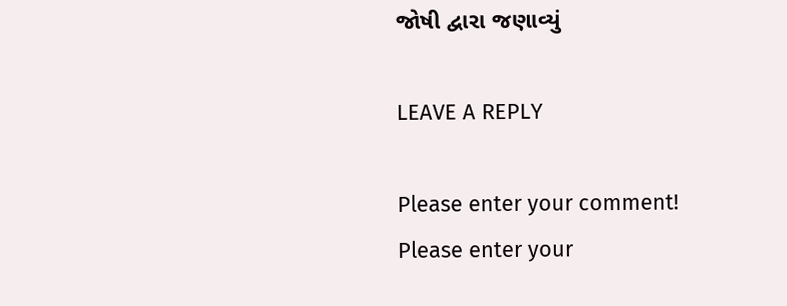જોષી દ્વારા જણાવ્યું

LEAVE A REPLY

Please enter your comment!
Please enter your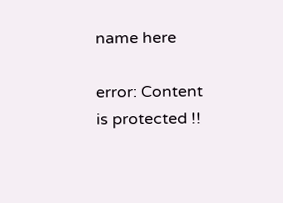name here

error: Content is protected !!